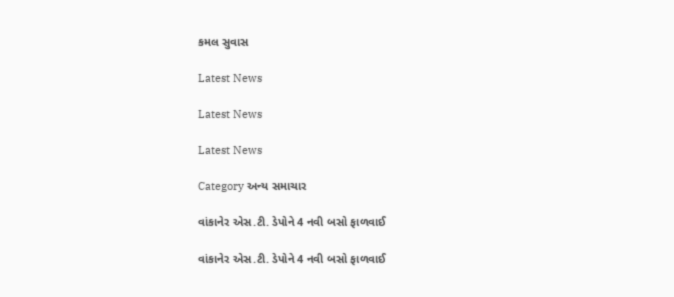કમલ સુવાસ

Latest News

Latest News

Latest News

Category અન્ય સમાચાર

વાંકાનેર એસ.ટી. ડેપોને 4 નવી બસો ફાળવાઈ

વાંકાનેર એસ.ટી. ડેપોને 4 નવી બસો ફાળવાઈ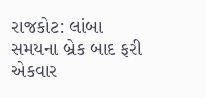રાજકોટ: લાંબા સમયના બ્રેક બાદ ફરી એકવાર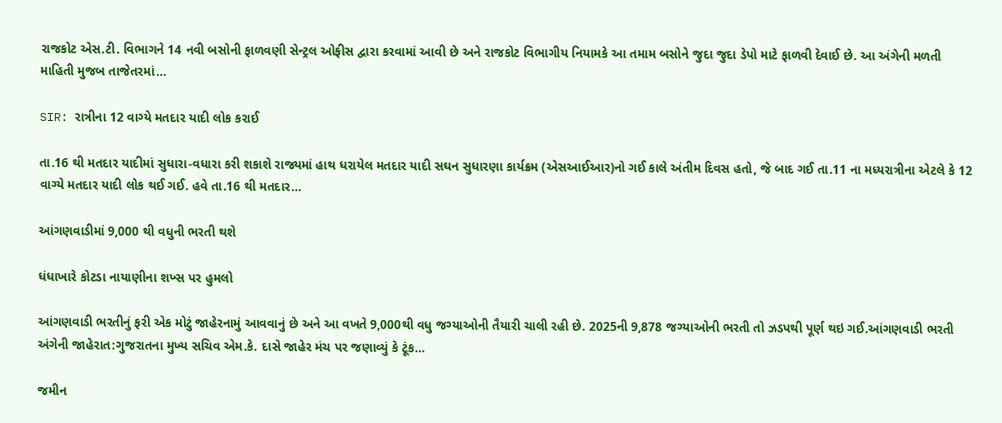રાજકોટ એસ.ટી. વિભાગને 14 નવી બસોની ફાળવણી સેન્ટ્રલ ઓફીસ દ્વારા કરવામાં આવી છે અને રાજકોટ વિભાગીય નિયામકે આ તમામ બસોને જુદા જુદા ડેપો માટે ફાળવી દેવાઈ છે. આ અંગેની મળતી માહિતી મુજબ તાજેતરમાં…

SIR: રાત્રીના 12 વાગ્યે મતદાર યાદી લોક કરાઈ

તા.16 થી મતદાર યાદીમાં સુધારા-વધારા કરી શકાશે રાજ્યમાં હાથ ધરાયેલ મતદાર યાદી સઘન સુધારણા કાર્યક્રમ (એસઆઈઆર)નો ગઈ કાલે અંતીમ દિવસ હતો, જે બાદ ગઈ તા.11 ના મધ્યરાત્રીના એટલે કે 12 વાગ્યે મતદાર યાદી લોક થઈ ગઈ. હવે તા.16 થી મતદાર…

આંગણવાડીમાં 9,000 થી વધુની ભરતી થશે

ધંધાખારે કોટડા નાયાણીના શખ્સ પર હુમલો

આંગણવાડી ભરતીનું ફરી એક મોટું જાહેરનામું આવવાનું છે અને આ વખતે 9,000થી વધુ જગ્યાઓની તૈયારી ચાલી રહી છે. 2025ની 9,878 જગ્યાઓની ભરતી તો ઝડપથી પૂર્ણ થઇ ગઈ.આંગણવાડી ભરતી અંગેની જાહેરાત:ગુજરાતના મુખ્ય સચિવ એમ.કે. દાસે જાહેર મંચ પર જણાવ્યું કે ટૂંક…

જમીન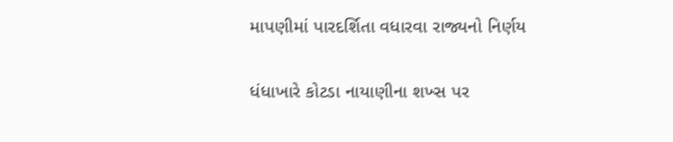માપણીમાં પારદર્શિતા વધારવા રાજ્યનો નિર્ણય

ધંધાખારે કોટડા નાયાણીના શખ્સ પર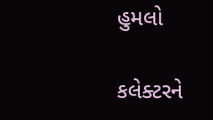હુમલો

કલેક્ટરને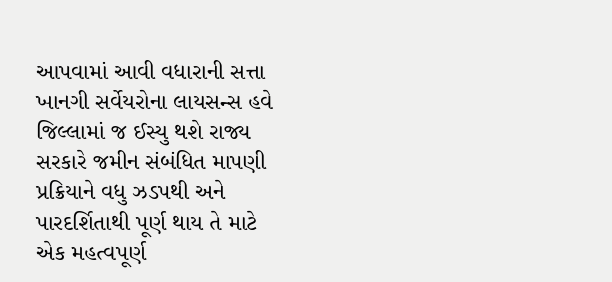આપવામાં આવી વધારાની સત્તા ખાનગી સર્વેયરોના લાયસન્સ હવે જિલ્લામાં જ ઈસ્યુ થશે રાજ્ય સરકારે જમીન સંબંધિત માપણી પ્રક્રિયાને વધુ ઝડપથી અને પારદર્શિતાથી પૂર્ણ થાય તે માટે એક મહત્વપૂર્ણ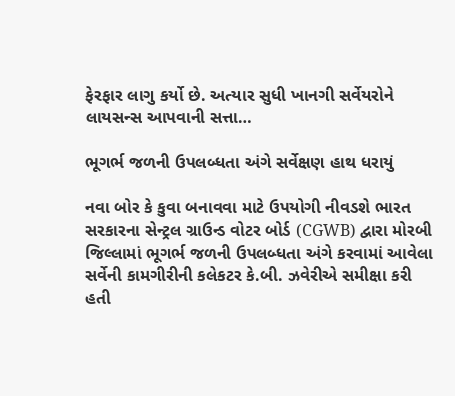ફેરફાર લાગુ કર્યો છે. અત્યાર સુધી ખાનગી સર્વેયરોને લાયસન્સ આપવાની સત્તા…

ભૂગર્ભ જળની ઉપલબ્ધતા અંગે સર્વેક્ષણ હાથ ધરાયું

નવા બોર કે કુવા બનાવવા માટે ઉપયોગી નીવડશે ભારત સરકારના સેન્ટ્રલ ગ્રાઉન્ડ વોટર બોર્ડ (CGWB) દ્વારા મોરબી જિલ્લામાં ભૂગર્ભ જળની ઉપલબ્ધતા અંગે કરવામાં આવેલા સર્વેની કામગીરીની કલેકટર કે.બી. ઝવેરીએ સમીક્ષા કરી હતી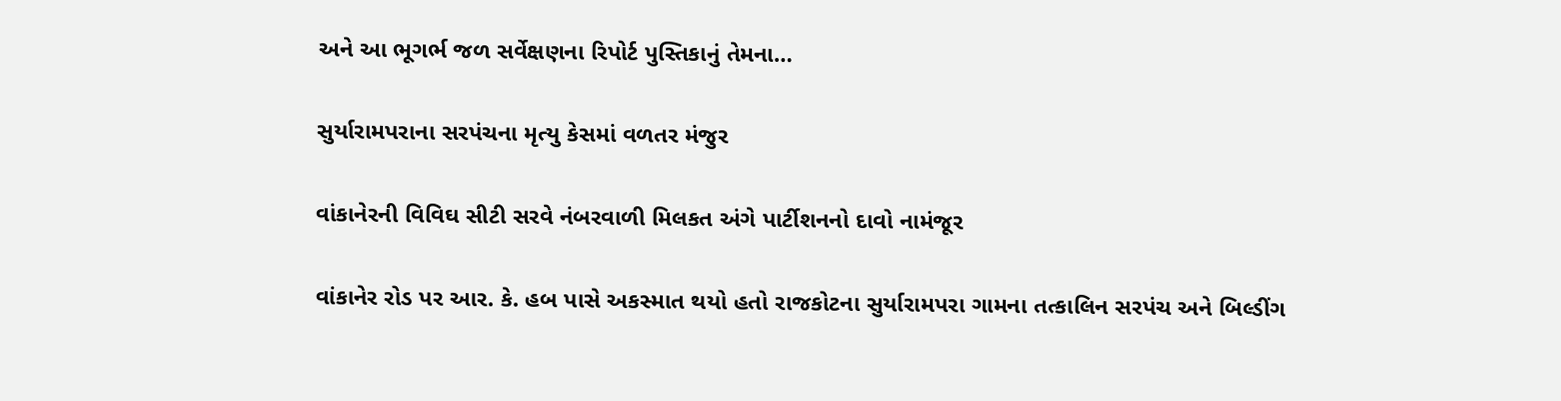અને આ ભૂગર્ભ જળ સર્વેક્ષણના રિપોર્ટ પુસ્તિકાનું તેમના…

સુર્યારામપરાના સરપંચના મૃત્યુ કેસમાં વળતર મંજુર

વાંકાનેરની વિવિઘ સીટી સરવે નંબરવાળી મિલકત અંગે પાર્ટીશનનો દાવો નામંજૂર

વાંકાનેર રોડ પર આર. કે. હબ પાસે અકસ્માત થયો હતો રાજકોટના સુર્યારામપરા ગામના તત્કાલિન સરપંચ અને બિલ્ડીંગ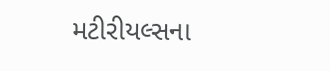મટીરીયલ્સના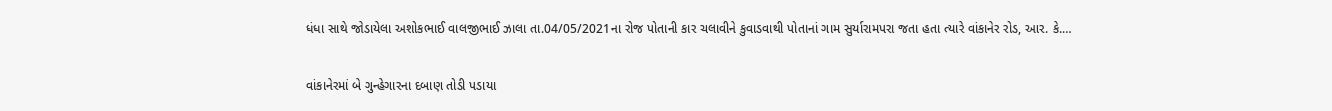ધંધા સાથે જોડાયેલા અશોકભાઈ વાલજીભાઈ ઝાલા તા.04/05/2021ના રોજ પોતાની કાર ચલાવીને કુવાડવાથી પોતાનાં ગામ સુર્યારામપરા જતા હતા ત્યારે વાંકાનેર રોડ, આર. કે.…

વાંકાનેરમાં બે ગુન્હેગારના દબાણ તોડી પડાયા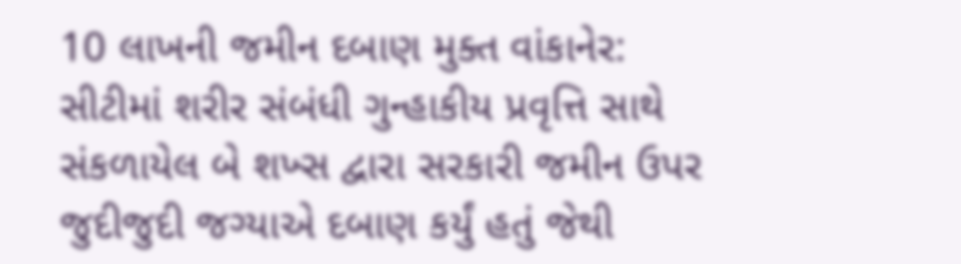10 લાખની જમીન દબાણ મુક્ત વાંકાનેર: સીટીમાં શરીર સંબંધી ગુન્હાકીય પ્રવૃત્તિ સાથે સંકળાયેલ બે શખ્સ દ્વારા સરકારી જમીન ઉપર જુદીજુદી જગ્યાએ દબાણ કર્યું હતું જેથી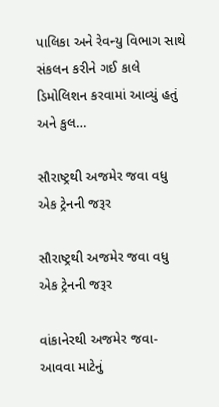પાલિકા અને રેવન્યુ વિભાગ સાથે સંકલન કરીને ગઈ કાલે ડિમોલિશન કરવામાં આવ્યું હતું અને કુલ…

સૌરાષ્ટ્રથી અજમેર જવા વધુ એક ટ્રેનની જરૂર

સૌરાષ્ટ્રથી અજમેર જવા વધુ એક ટ્રેનની જરૂર

વાંકાનેરથી અજમેર જવા-આવવા માટેનું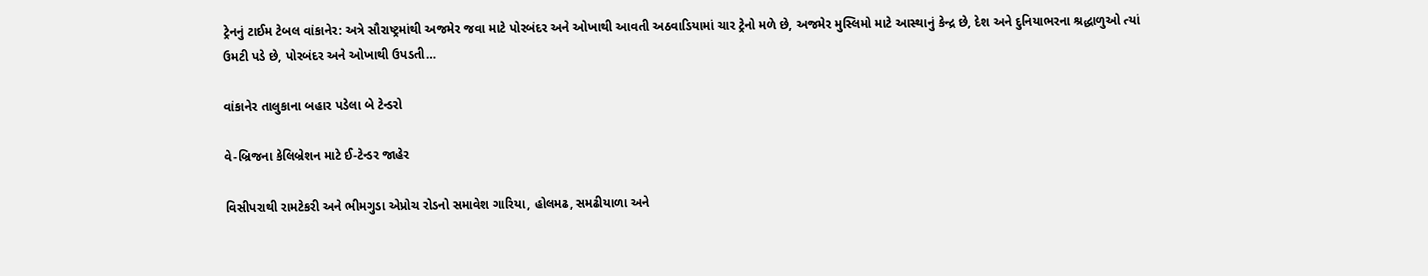ટ્રેનનું ટાઈમ ટેબલ વાંકાનેર: અત્રે સૌરાષ્ટ્રમાંથી અજમેર જવા માટે પોરબંદર અને ઓખાથી આવતી અઠવાડિયામાં ચાર ટ્રેનો મળે છે, અજમેર મુસ્લિમો માટે આસ્થાનું કેન્દ્ર છે, દેશ અને દુનિયાભરના શ્રદ્ધાળુઓ ત્યાં ઉમટી પડે છે, પોરબંદર અને ઓખાથી ઉપડતી…

વાંકાનેર તાલુકાના બહાર પડેલા બે ટેન્ડરો

વે-બ્રિજના કેલિબ્રેશન માટે ઈ-ટેન્ડર જાહેર

વિસીપરાથી રામટેકરી અને ભીમગુડા એપ્રોચ રોડનો સમાવેશ ગારિયા, હોલમઢ, સમઢીયાળા અને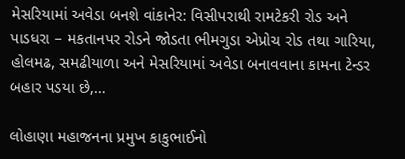મેસરિયામાં અવેડા બનશે વાંકાનેર: વિસીપરાથી રામટેકરી રોડ અને પાડધરા – મકતાનપર રોડને જોડતા ભીમગુડા એપ્રોચ રોડ તથા ગારિયા, હોલમઢ, સમઢીયાળા અને મેસરિયામાં અવેડા બનાવવાના કામના ટેન્ડર બહાર પડયા છે,…

લોહાણા મહાજનના પ્રમુખ કાકુભાઈનો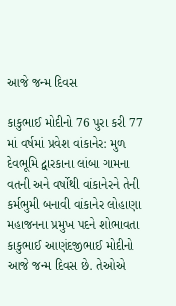આજે જન્મ દિવસ

કાકુભાઈ મોદીનો 76 પુરા કરી 77 માં વર્ષમાં પ્રવેશ વાંકાનેર: મુળ દેવભૂમિ દ્વારકાના લાંબા ગામના વતની અને વર્ષોથી વાંકાનેરને તેની કર્મભુમી બનાવી વાંકાનેર લોહાણા મહાજનના પ્રમુખ પદને શોભાવતા કાકુભાઈ આણંદજીભાઈ મોદીનો આજે જન્મ દિવસ છે. તેઓએ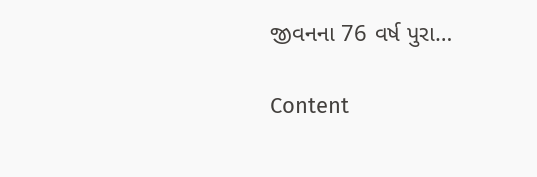જીવનના 76 વર્ષ પુરા…

Content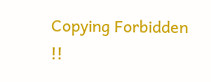Copying Forbidden !!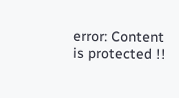error: Content is protected !!